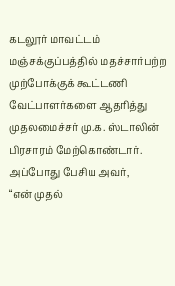கடலூர் மாவட்டம் மஞ்சக்குப்பத்தில் மதச்சார்பற்ற முற்போக்குக் கூட்டணி வேட்பாளர்களை ஆதரித்து முதலமைச்சர் மு.க. ஸ்டாலின் பிரசாரம் மேற்கொண்டார். அப்போது பேசிய அவர்,
“என் முதல்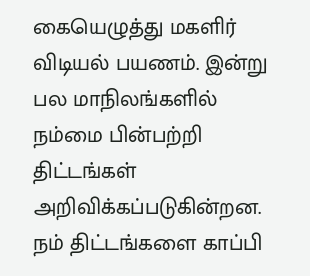கையெழுத்து மகளிர் விடியல் பயணம். இன்று பல மாநிலங்களில் நம்மை பின்பற்றி திட்டங்கள் அறிவிக்கப்படுகின்றன. நம் திட்டங்களை காப்பி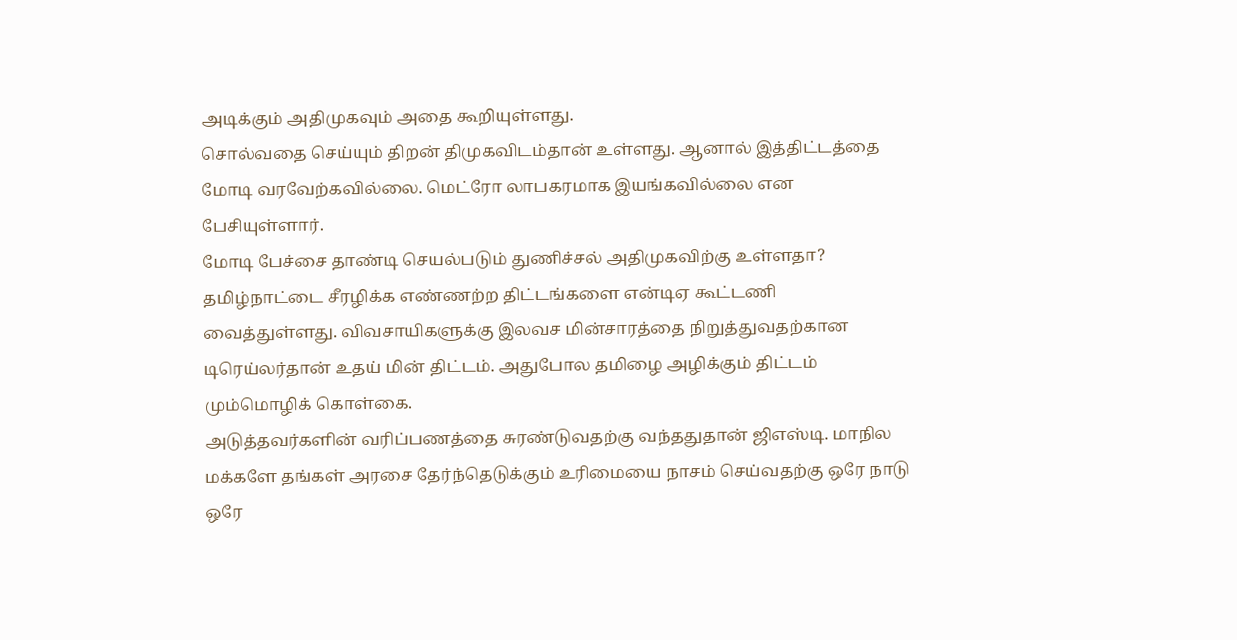அடிக்கும் அதிமுகவும் அதை கூறியுள்ளது.
சொல்வதை செய்யும் திறன் திமுகவிடம்தான் உள்ளது. ஆனால் இத்திட்டத்தை மோடி வரவேற்கவில்லை. மெட்ரோ லாபகரமாக இயங்கவில்லை என பேசியுள்ளார்.
மோடி பேச்சை தாண்டி செயல்படும் துணிச்சல் அதிமுகவிற்கு உள்ளதா? தமிழ்நாட்டை சீரழிக்க எண்ணற்ற திட்டங்களை என்டிஏ கூட்டணி வைத்துள்ளது. விவசாயிகளுக்கு இலவச மின்சாரத்தை நிறுத்துவதற்கான டிரெய்லர்தான் உதய் மின் திட்டம். அதுபோல தமிழை அழிக்கும் திட்டம் மும்மொழிக் கொள்கை.
அடுத்தவர்களின் வரிப்பணத்தை சுரண்டுவதற்கு வந்ததுதான் ஜிஎஸ்டி. மாநில மக்களே தங்கள் அரசை தேர்ந்தெடுக்கும் உரிமையை நாசம் செய்வதற்கு ஒரே நாடு ஒரே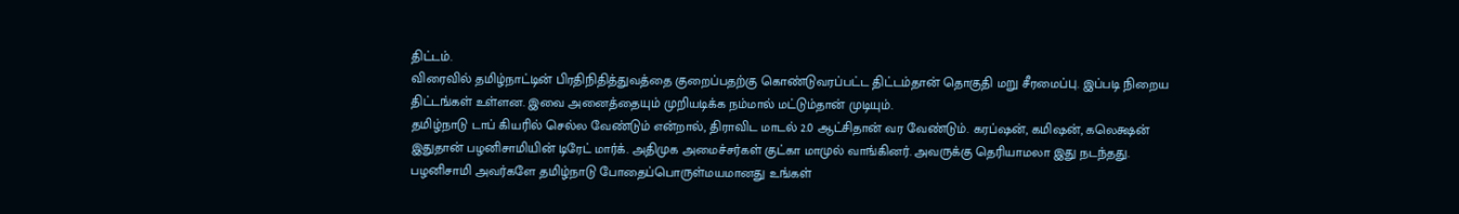திட்டம்.
விரைவில் தமிழ்நாட்டின் பிரதிநிதித்துவத்தை குறைப்பதற்கு கொண்டுவரப்பட்ட திட்டம்தான் தொகுதி மறு சீரமைப்பு. இப்படி நிறைய திட்டங்கள் உள்ளன. இவை அனைத்தையும் முறியடிக்க நம்மால் மட்டும்தான் முடியும்.
தமிழ்நாடு டாப் கியரில் செல்ல வேண்டும் என்றால், திராவிட மாடல் 2.0 ஆட்சிதான் வர வேண்டும். கரப்ஷன், கமிஷன், கலெக்ஷன் இதுதான் பழனிசாமியின் டிரேட் மார்க். அதிமுக அமைச்சர்கள் குட்கா மாமுல் வாங்கினர். அவருக்கு தெரியாமலா இது நடந்தது.
பழனிசாமி அவர்களே தமிழ்நாடு போதைப்பொருள்மயமானது உங்கள்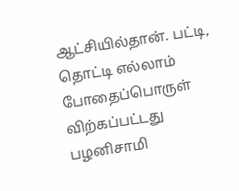ஆட்சியில்தான். பட்டி, தொட்டி எல்லாம் போதைப்பொருள் விற்கப்பட்டது பழனிசாமி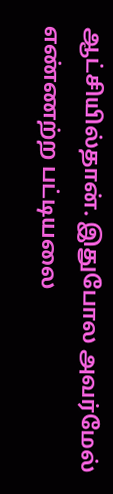ஆட்சியில்தான். இதுபோல அவர்மேல் எண்ணற்ற பட்டியலை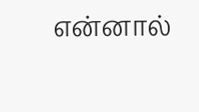என்னால்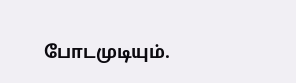போடமுடியும்.